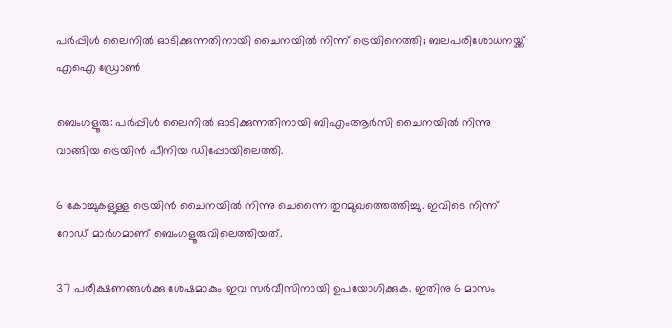പർപ്പിൾ ലൈനിൽ ഓടിക്കുന്നതിനായി ചൈനയിൽ നിന്ന‍് ട്രെയിനെത്തി; ബലപരിശോധനയ്ക്ക് എഐ ഡ്രോൺ

ബെംഗളൂരു: പർപ്പിൾ ലൈനിൽ ഓടിക്കുന്നതിനായി ബിഎംആർസി ചൈനയിൽ നിന്നു വാങ്ങിയ ട്രെയിൻ പീനിയ ഡിപ്പോയിലെത്തി.

6 കോച്ചുകളുള്ള ട്രെയിൻ ചൈനയിൽ നിന്നു ചെന്നൈ തുറമുഖത്തെത്തിച്ചു. ഇവിടെ നിന്ന് റോഡ് മാർഗമാണ് ബെംഗളൂരുവിലെത്തിയത്.

37 പരീക്ഷണങ്ങൾക്കു ശേഷമാകും ഇവ സർവീസിനായി ഉപയോഗിക്കുക. ഇതിനു 6 മാസം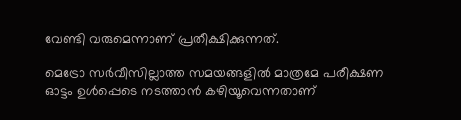വേണ്ടി വരുമെന്നാണ് പ്രതീക്ഷിക്കുന്നത്.

മെട്രോ സർവീസില്ലാത്ത സമയങ്ങളിൽ മാത്രമേ പരീക്ഷണ ഓട്ടം ഉൾപ്പെടെ നടത്താൻ കഴിയൂവെന്നതാണ്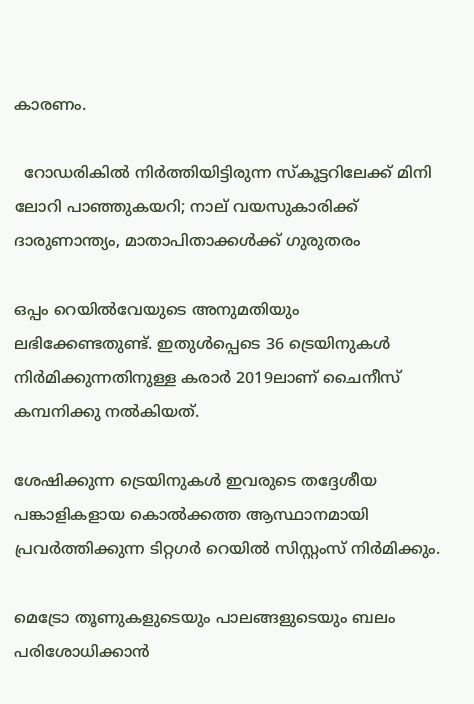കാരണം.

  റോഡരികിൽ നിർത്തിയിട്ടിരുന്ന സ്കൂട്ടറിലേക്ക് മിനി ലോറി പാഞ്ഞുകയറി; നാല് വയസുകാരിക്ക് ദാരുണാന്ത്യം, മാതാപിതാക്കൾക്ക് ഗുരുതരം

ഒപ്പം റെയിൽവേയുടെ അനുമതിയും ലഭിക്കേണ്ടതുണ്ട്. ഇതുൾപ്പെടെ 36 ട്രെയിനുകൾ നിർമിക്കുന്നതിനുള്ള കരാർ 2019ലാണ് ചൈനീസ് കമ്പനിക്കു നൽകിയത്.

ശേഷിക്കുന്ന ട്രെയിനുകൾ ഇവരുടെ തദ്ദേശീയ പങ്കാളികളായ കൊൽക്കത്ത ആസ്ഥാനമായി പ്രവർത്തിക്കുന്ന ടിറ്റഗർ റെയിൽ സിസ്റ്റംസ് നിർമിക്കും.

മെട്രോ തൂണുകളുടെയും പാലങ്ങളുടെയും ബലം പരിശോധിക്കാൻ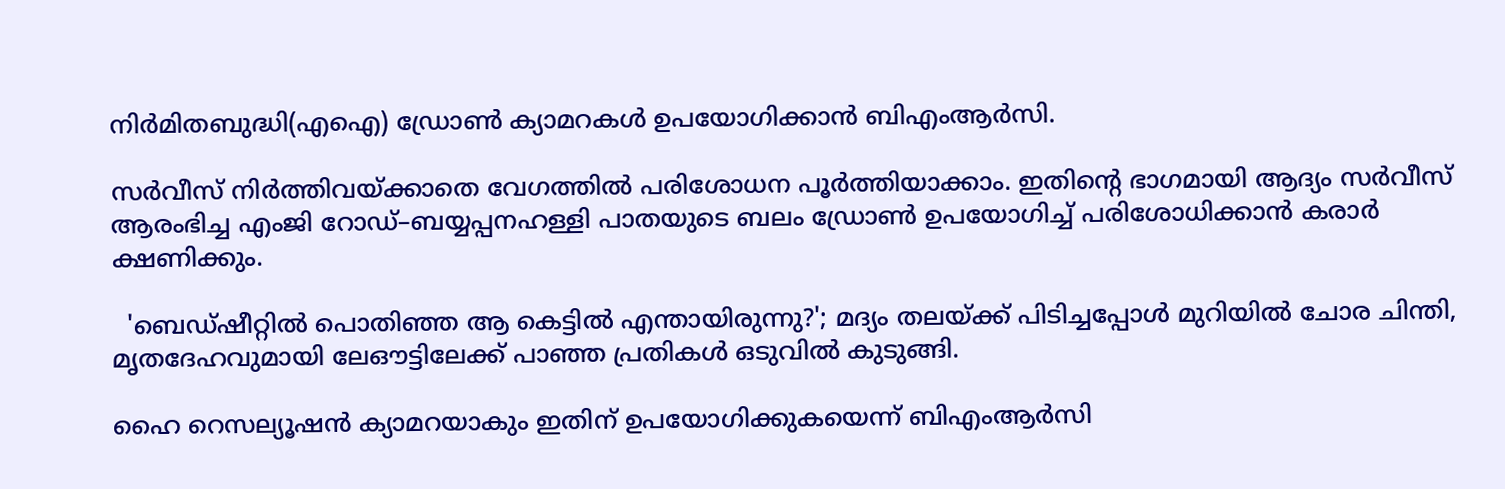നിർമിതബുദ്ധി(എഐ) ഡ്രോൺ ക്യാമറകൾ ഉപയോഗിക്കാൻ ബിഎംആർസി.

സർവീസ് നിർത്തിവയ്ക്കാതെ വേഗത്തിൽ പരിശോധന പൂർത്തിയാക്കാം. ഇതിന്റെ ഭാഗമായി ആദ്യം സർവീസ് ആരംഭിച്ച എംജി റോഡ്–ബയ്യപ്പനഹള്ളി പാതയുടെ ബലം ഡ്രോൺ ഉപയോഗിച്ച് പരിശോധിക്കാൻ കരാർ ക്ഷണിക്കും.

  'ബെഡ്ഷീറ്റിൽ പൊതിഞ്ഞ ആ കെട്ടിൽ എന്തായിരുന്നു?'; മദ്യം തലയ്ക്ക് പിടിച്ചപ്പോൾ മുറിയിൽ ചോര ചിന്തി, മൃതദേഹവുമായി ലേഔട്ടിലേക്ക് പാഞ്ഞ പ്രതികൾ ഒടുവിൽ കുടുങ്ങി.

ഹൈ റെസല്യൂഷൻ ക്യാമറയാകും ഇതിന് ഉപയോഗിക്കുകയെന്ന് ബിഎംആർസി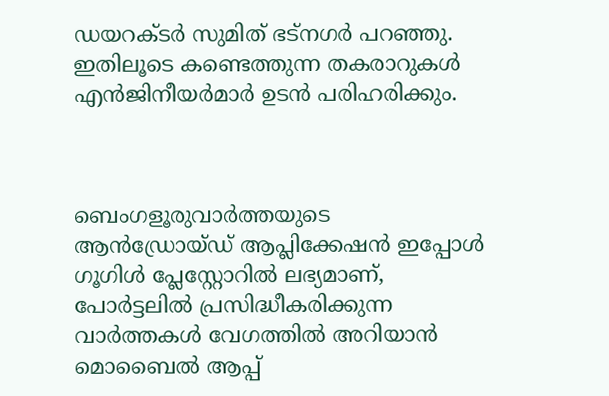ഡയറക്ടർ സുമിത് ഭട്നഗർ പറഞ്ഞു. ഇതിലൂടെ കണ്ടെത്തുന്ന തകരാറുകൾ എൻജിനീയർമാർ ഉടൻ പരിഹരിക്കും.



ബെംഗളൂരുവാർത്തയുടെ ആൻഡ്രോയ്ഡ് ആപ്ലിക്കേഷൻ ഇപ്പോൾ ഗൂഗിൾ പ്ലേസ്റ്റോറിൽ ലഭ്യമാണ്, പോർട്ടലിൽ പ്രസിദ്ധീകരിക്കുന്ന വാർത്തകൾ വേഗത്തിൽ അറിയാൻ മൊബൈൽ ആപ്പ്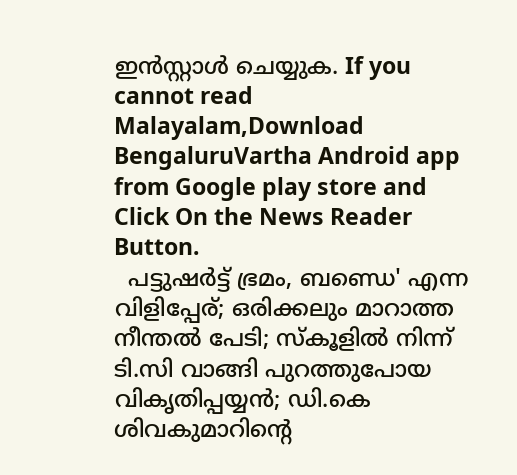ഇൻസ്റ്റാൾ ചെയ്യുക. If you cannot read Malayalam,Download BengaluruVartha Android app from Google play store and Click On the News Reader Button.
  പട്ടുഷർട്ട് ഭ്രമം, ബണ്ഡെ' എന്ന വിളിപ്പേര്; ഒരിക്കലും മാറാത്ത നീന്തൽ പേടി; സ്കൂളിൽ നിന്ന് ടി.സി വാങ്ങി പുറത്തുപോയ വികൃതിപ്പയ്യൻ; ഡി.കെ ശിവകുമാറിന്റെ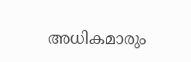അധികമാരും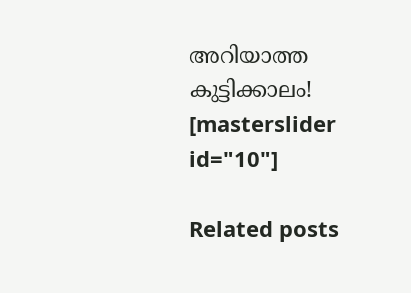അറിയാത്ത കുട്ടിക്കാലം!
[masterslider id="10"]

Related posts